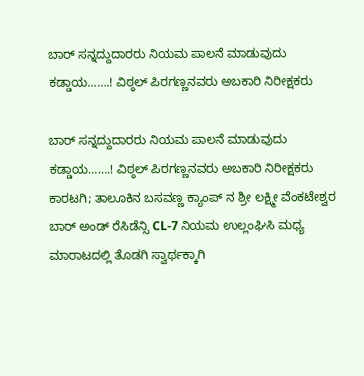ಬಾರ್ ಸನ್ನದ್ದುದಾರರು ನಿಯಮ ಪಾಲನೆ ಮಾಡುವುದು ಕಡ್ಡಾಯ…….! ವಿಠ್ಠಲ್ ಪಿರಗಣ್ಣನವರು ಅಬಕಾರಿ ನಿರೀಕ್ಷಕರು

ಬಾರ್ ಸನ್ನದ್ದುದಾರರು ನಿಯಮ ಪಾಲನೆ ಮಾಡುವುದು ಕಡ್ಡಾಯ…….! ವಿಠ್ಠಲ್ ಪಿರಗಣ್ಣನವರು ಅಬಕಾರಿ ನಿರೀಕ್ಷಕರು
ಕಾರಟಗಿ; ತಾಲೂಕಿನ ಬಸವಣ್ಣ ಕ್ಯಾಂಪ್ ನ ಶ್ರೀ ಲಕ್ಷ್ಮೀ ವೆಂಕಟೇಶ್ವರ ಬಾರ್ ಅಂಡ್ ರೆಸಿಡೆನ್ಸಿ CL-7 ನಿಯಮ ಉಲ್ಲಂಘಿಸಿ ಮಧ್ಯ ಮಾರಾಟದಲ್ಲಿ ತೊಡಗಿ ಸ್ವಾರ್ಥಕ್ಕಾಗಿ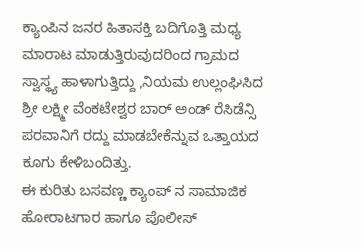ಕ್ಯಾಂಪಿನ ಜನರ ಹಿತಾಸಕ್ತಿ ಬದಿಗೊತ್ತಿ ಮಧ್ಯ ಮಾರಾಟ ಮಾಡುತ್ತಿರುವುದರಿಂದ ಗ್ರಾಮದ ಸ್ವಾಸ್ಥ್ಯ ಹಾಳಾಗುತ್ತಿದ್ದು ,ನಿಯಮ ಉಲ್ಲಂಘಿಸಿದ ಶ್ರೀ ಲಕ್ಷ್ಮೀ ವೆಂಕಟೇಶ್ವರ ಬಾರ್ ಅಂಡ್ ರೆಸಿಡೆನ್ಸಿ ಪರವಾನಿಗೆ ರದ್ದು ಮಾಡಬೇಕೆನ್ನುವ ಒತ್ತಾಯದ ಕೂಗು ಕೇಳಿಬಂದಿತ್ತು.
ಈ ಕುರಿತು ಬಸವಣ್ಣ ಕ್ಯಾಂಪ್ ನ ಸಾಮಾಜಿಕ ಹೋರಾಟಗಾರ ಹಾಗೂ ಪೊಲೀಸ್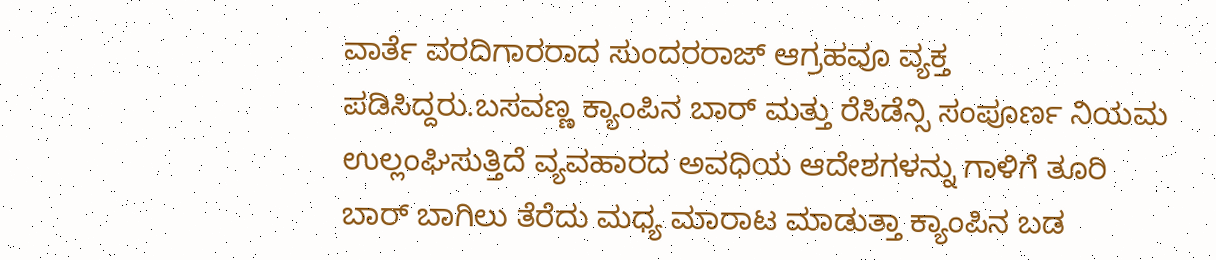ವಾರ್ತೆ ವರದಿಗಾರರಾದ ಸುಂದರರಾಜ್ ಆಗ್ರಹವೂ ವ್ಯಕ್ತ ಪಡಿಸಿದ್ದರು.ಬಸವಣ್ಣ ಕ್ಯಾಂಪಿನ ಬಾರ್ ಮತ್ತು ರೆಸಿಡೆನ್ಸಿ ಸಂಪೂರ್ಣ ನಿಯಮ ಉಲ್ಲಂಘಿಸುತ್ತಿದೆ ವ್ಯವಹಾರದ ಅವಧಿಯ ಆದೇಶಗಳನ್ನು ಗಾಳಿಗೆ ತೂರಿ ಬಾರ್ ಬಾಗಿಲು ತೆರೆದು ಮಧ್ಯ ಮಾರಾಟ ಮಾಡುತ್ತಾ ಕ್ಯಾಂಪಿನ ಬಡ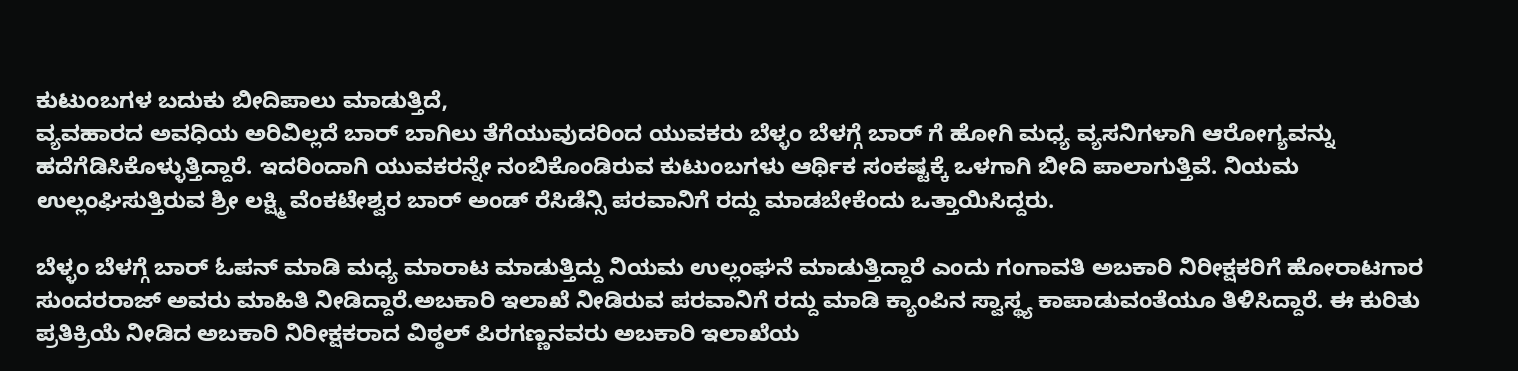ಕುಟುಂಬಗಳ ಬದುಕು ಬೀದಿಪಾಲು ಮಾಡುತ್ತಿದೆ,
ವ್ಯವಹಾರದ ಅವಧಿಯ ಅರಿವಿಲ್ಲದೆ ಬಾರ್ ಬಾಗಿಲು ತೆಗೆಯುವುದರಿಂದ ಯುವಕರು ಬೆಳ್ಳಂ ಬೆಳಗ್ಗೆ ಬಾರ್ ಗೆ ಹೋಗಿ ಮಧ್ಯ ವ್ಯಸನಿಗಳಾಗಿ ಆರೋಗ್ಯವನ್ನು ಹದೆಗೆಡಿಸಿಕೊಳ್ಳುತ್ತಿದ್ದಾರೆ. ಇದರಿಂದಾಗಿ ಯುವಕರನ್ನೇ ನಂಬಿಕೊಂಡಿರುವ ಕುಟುಂಬಗಳು ಆರ್ಥಿಕ ಸಂಕಷ್ಟಕ್ಕೆ ಒಳಗಾಗಿ ಬೀದಿ ಪಾಲಾಗುತ್ತಿವೆ. ನಿಯಮ ಉಲ್ಲಂಘಿಸುತ್ತಿರುವ ಶ್ರೀ ಲಕ್ಷ್ಮಿ ವೆಂಕಟೇಶ್ವರ ಬಾರ್ ಅಂಡ್ ರೆಸಿಡೆನ್ಸಿ ಪರವಾನಿಗೆ ರದ್ದು ಮಾಡಬೇಕೆಂದು ಒತ್ತಾಯಿಸಿದ್ದರು.

ಬೆಳ್ಳಂ ಬೆಳಗ್ಗೆ ಬಾರ್ ಓಪನ್ ಮಾಡಿ ಮಧ್ಯ ಮಾರಾಟ ಮಾಡುತ್ತಿದ್ದು ನಿಯಮ ಉಲ್ಲಂಘನೆ ಮಾಡುತ್ತಿದ್ದಾರೆ ಎಂದು ಗಂಗಾವತಿ ಅಬಕಾರಿ ನಿರೀಕ್ಷಕರಿಗೆ ಹೋರಾಟಗಾರ ಸುಂದರರಾಜ್ ಅವರು ಮಾಹಿತಿ ನೀಡಿದ್ದಾರೆ.ಅಬಕಾರಿ ಇಲಾಖೆ ನೀಡಿರುವ ಪರವಾನಿಗೆ ರದ್ದು ಮಾಡಿ ಕ್ಯಾಂಪಿನ ಸ್ವಾಸ್ಥ್ಯ ಕಾಪಾಡುವಂತೆಯೂ ತಿಳಿಸಿದ್ದಾರೆ. ಈ ಕುರಿತು ಪ್ರತಿಕ್ರಿಯೆ ನೀಡಿದ ಅಬಕಾರಿ ನಿರೀಕ್ಷಕರಾದ ವಿಠ್ಠಲ್ ಪಿರಗಣ್ಣನವರು ಅಬಕಾರಿ ಇಲಾಖೆಯ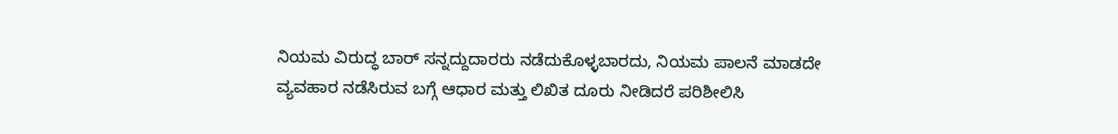ನಿಯಮ ವಿರುದ್ಧ ಬಾರ್ ಸನ್ನದ್ದುದಾರರು ನಡೆದುಕೊಳ್ಳಬಾರದು, ನಿಯಮ ಪಾಲನೆ ಮಾಡದೇ ವ್ಯವಹಾರ ನಡೆಸಿರುವ ಬಗ್ಗೆ ಆಧಾರ ಮತ್ತು ಲಿಖಿತ ದೂರು ನೀಡಿದರೆ ಪರಿಶೀಲಿಸಿ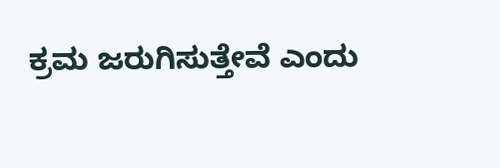ಕ್ರಮ ಜರುಗಿಸುತ್ತೇವೆ ಎಂದು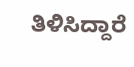ತಿಳಿಸಿದ್ದಾರೆ